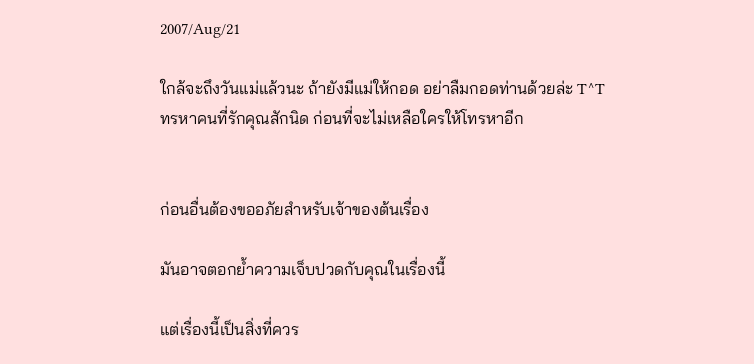2007/Aug/21

ใกล้จะถึงวันแม่แล้วนะ ถ้ายังมีแม่ให้กอด อย่าลืมกอดท่านด้วยล่ะ T^T
ทรหาคนที่รักคุณสักนิด ก่อนที่จะไม่เหลือใครให้โทรหาอีก


ก่อนอื่นต้องขออภัยสำหรับเจ้าของต้นเรื่อง

มันอาจตอกย้ำความเจ็บปวดกับคุณในเรื่องนี้

แต่เรื่องนี้เป็นสิ่งที่ควร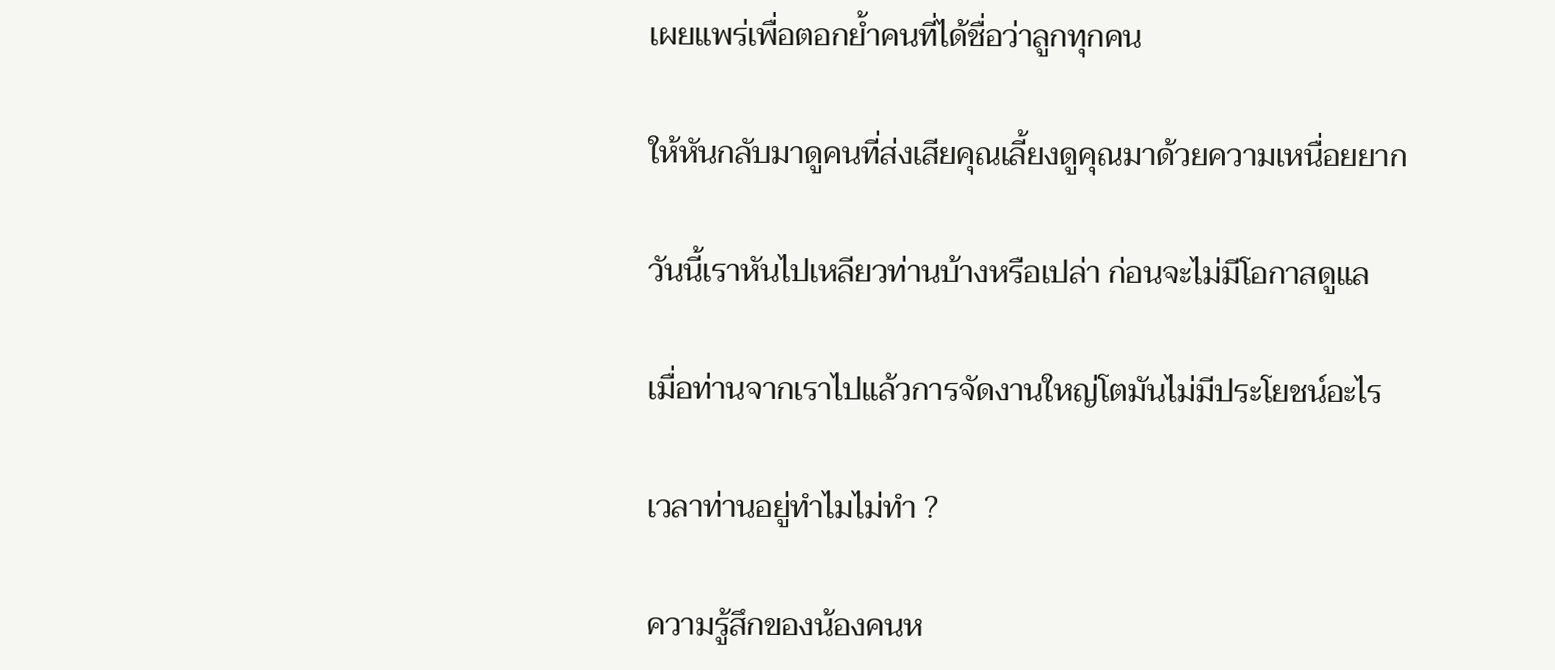เผยแพร่เพื่อตอกย้ำคนที่ได้ชื่อว่าลูกทุกคน

ให้หันกลับมาดูคนที่ส่งเสียคุณเลี้ยงดูคุณมาด้วยความเหนื่อยยาก

วันนี้เราหันไปเหลียวท่านบ้างหรือเปล่า ก่อนจะไม่มีโอกาสดูแล

เมื่อท่านจากเราไปแล้วการจัดงานใหญ่โตมันไม่มีประโยชน์อะไร

เวลาท่านอยู่ทำไมไม่ทำ ?

ความรู้สึกของน้องคนห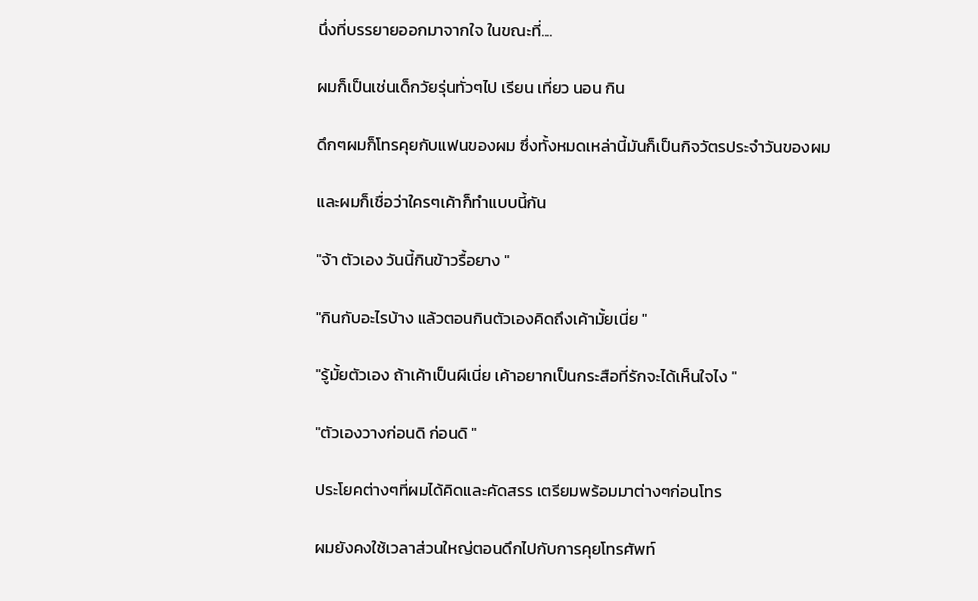นึ่งที่บรรยายออกมาจากใจ ในขณะที่....

ผมก็เป็นเช่นเด็กวัยรุ่นทั่วๆไป เรียน เที่ยว นอน กิน

ดึกๆผมก็โทรคุยกับแฟนของผม ซึ่งทั้งหมดเหล่านี้มันก็เป็นกิจวัตรประจำวันของผม

และผมก็เชื่อว่าใครๆเค้าก็ทำแบบนี้กัน

"จ้า ตัวเอง วันนี้กินข้าวรื้อยาง "

"กินกับอะไรบ้าง แล้วตอนกินตัวเองคิดถึงเค้ามั้ยเนี่ย "

"รู้มั้ยตัวเอง ถ้าเค้าเป็นผีเนี่ย เค้าอยากเป็นกระสือที่รักจะได้เห็นใจไง "

"ตัวเองวางก่อนดิ ก่อนดิ "

ประโยคต่างๆที่ผมได้คิดและคัดสรร เตรียมพร้อมมาต่างๆก่อนโทร

ผมยังคงใช้เวลาส่วนใหญ่ตอนดึกไปกับการคุยโทรศัพท์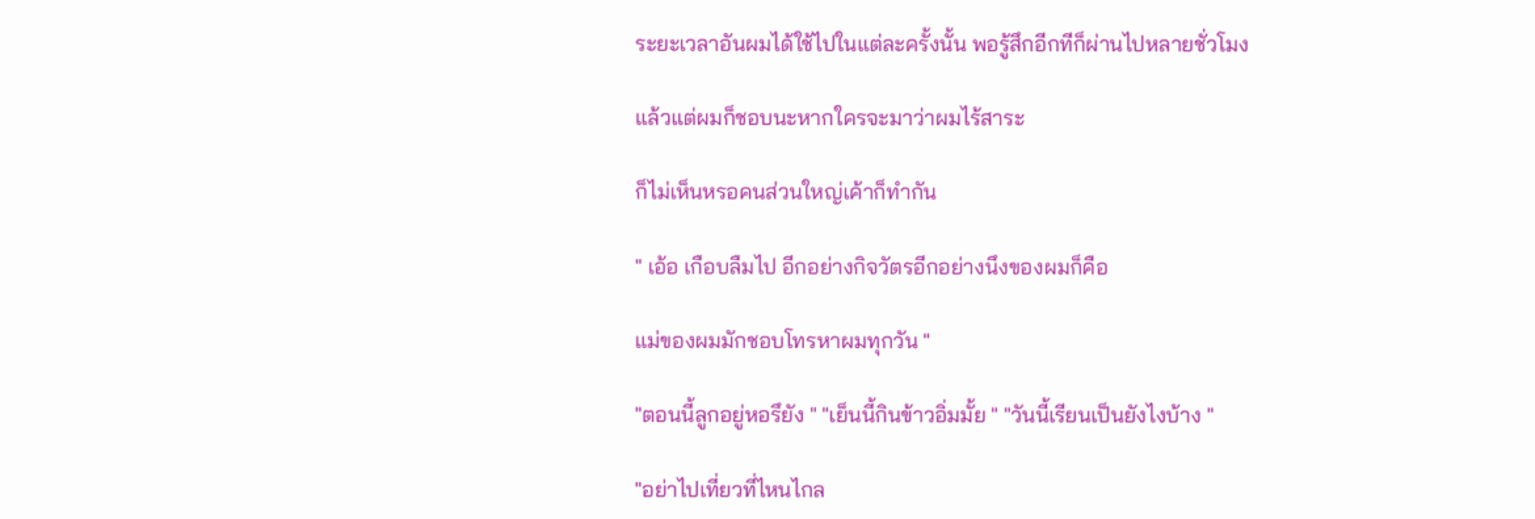ระยะเวลาอันผมได้ใช้ไปในแต่ละครั้งนั้น พอรู้สึกอีกทีก็ผ่านไปหลายชั่วโมง

แล้วแต่ผมก็ชอบนะหากใครจะมาว่าผมไร้สาระ

ก็ไม่เห็นหรอคนส่วนใหญ่เค้าก็ทำกัน

" เอ้อ เกือบลืมไป อีกอย่างกิจวัตรอีกอย่างนึงของผมก็คือ

แม่ของผมมักชอบโทรหาผมทุกวัน "

"ตอนนี้ลูกอยู่หอรึยัง " "เย็นนี้กินข้าวอิ่มมั้ย " "วันนี้เรียนเป็นยังไงบ้าง "

"อย่าไปเที่ยวที่ไหนไกล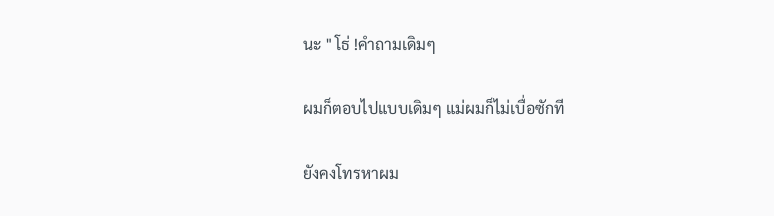นะ " โธ่ !คำถามเดิมๆ

ผมก็ตอบไปแบบเดิมๆ แม่ผมก็ไม่เบื่อซักที

ยังคงโทรหาผม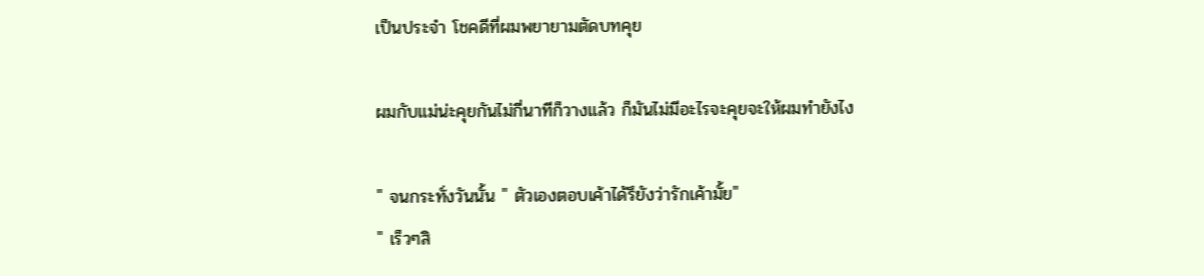เป็นประจำ โชคดีที่ผมพยายามตัดบทคุย

ผมกับแม่น่ะคุยกันไม่กี่นาทีก็วางแล้ว ก็มันไม่มีอะไรจะคุยจะให้ผมทำยังไง

" จนกระทั่งวันนั้น " ตัวเองตอบเค้าได้รึยังว่ารักเค้ามั้ย"
" เร็วๆสิ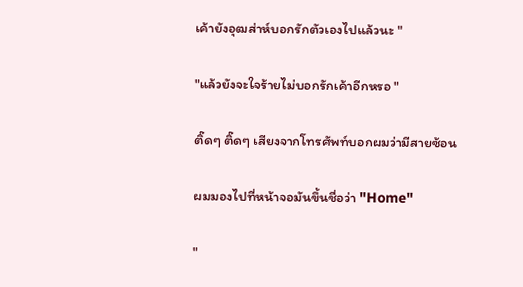เค้ายังอุฒส่าห์บอกรักตัวเองไปแล้วนะ "

"แล้วยังจะใจร้ายไม่บอกรักเค้าอีกหรอ "

ติ๊ดๆ ติ๊ดๆ เสียงจากโทรศัพท์บอกผมว่ามีสายซ้อน

ผมมองไปที่หน้าจอมันขึ้นชื่อว่า "Home"

"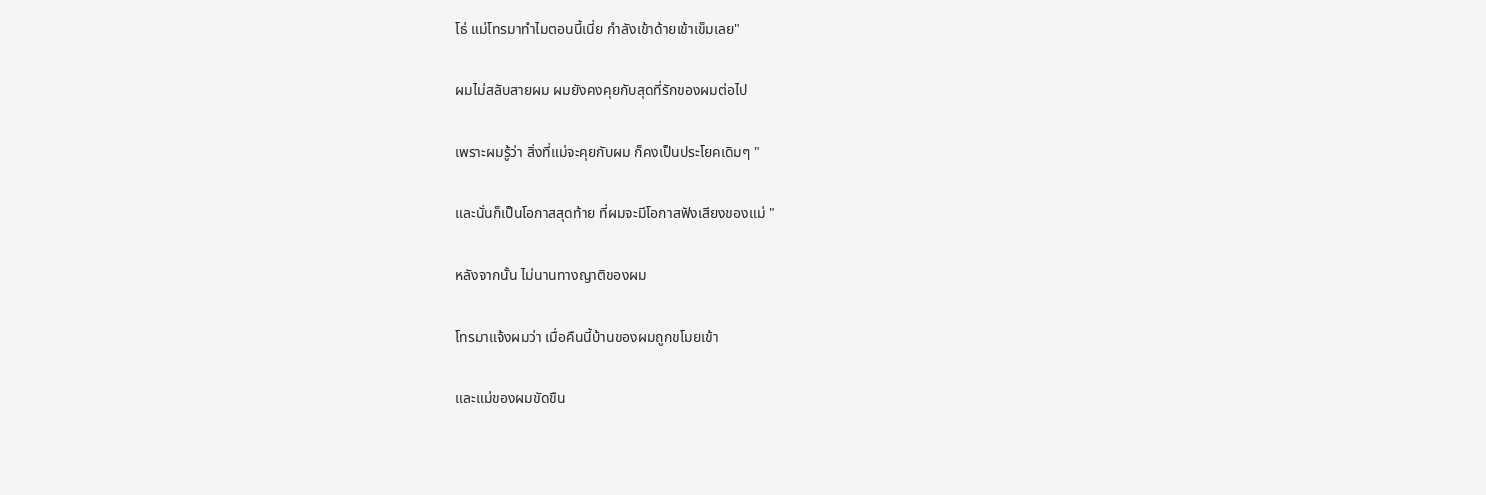โธ่ แม่โทรมาทำไมตอนนี้เนี่ย กำลังเข้าด้ายเข้าเข็มเลย"

ผมไม่สลับสายผม ผมยังคงคุยกับสุดที่รักของผมต่อไป

เพราะผมรู้ว่า สิ่งที่แม่จะคุยกับผม ก็คงเป็นประโยคเดิมๆ "

และนั่นก็เป็นโอกาสสุดท้าย ที่ผมจะมีโอกาสฟังเสียงของแม่ "

หลังจากนั้น ไม่นานทางญาติของผม

โทรมาแจ้งผมว่า เมื่อคืนนี้บ้านของผมถูกขโมยเข้า

และแม่ของผมขัดขืน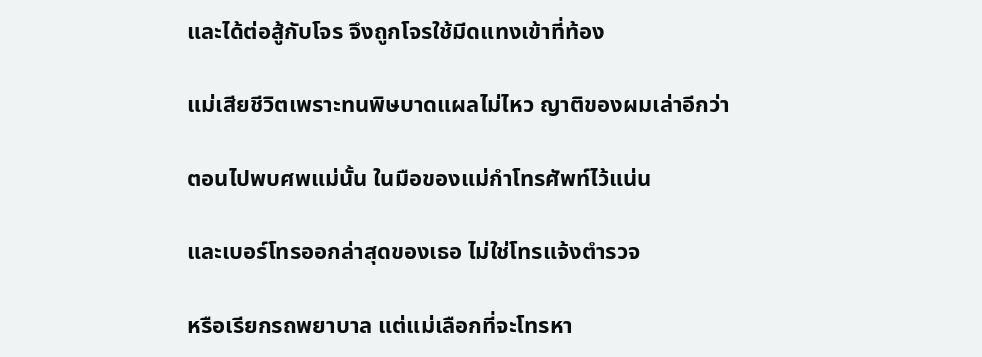และได้ต่อสู้กับโจร จึงถูกโจรใช้มีดแทงเข้าที่ท้อง

แม่เสียชีวิตเพราะทนพิษบาดแผลไม่ไหว ญาติของผมเล่าอีกว่า

ตอนไปพบศพแม่นั้น ในมือของแม่กำโทรศัพท์ไว้แน่น

และเบอร์โทรออกล่าสุดของเธอ ไม่ใช่โทรแจ้งตำรวจ

หรือเรียกรถพยาบาล แต่แม่เลือกที่จะโทรหา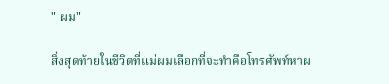" ผม"

สิ่งสุดท้ายในชีวิตที่แม่ผมเลือกที่จะทำคือโทรศัพท์หาผ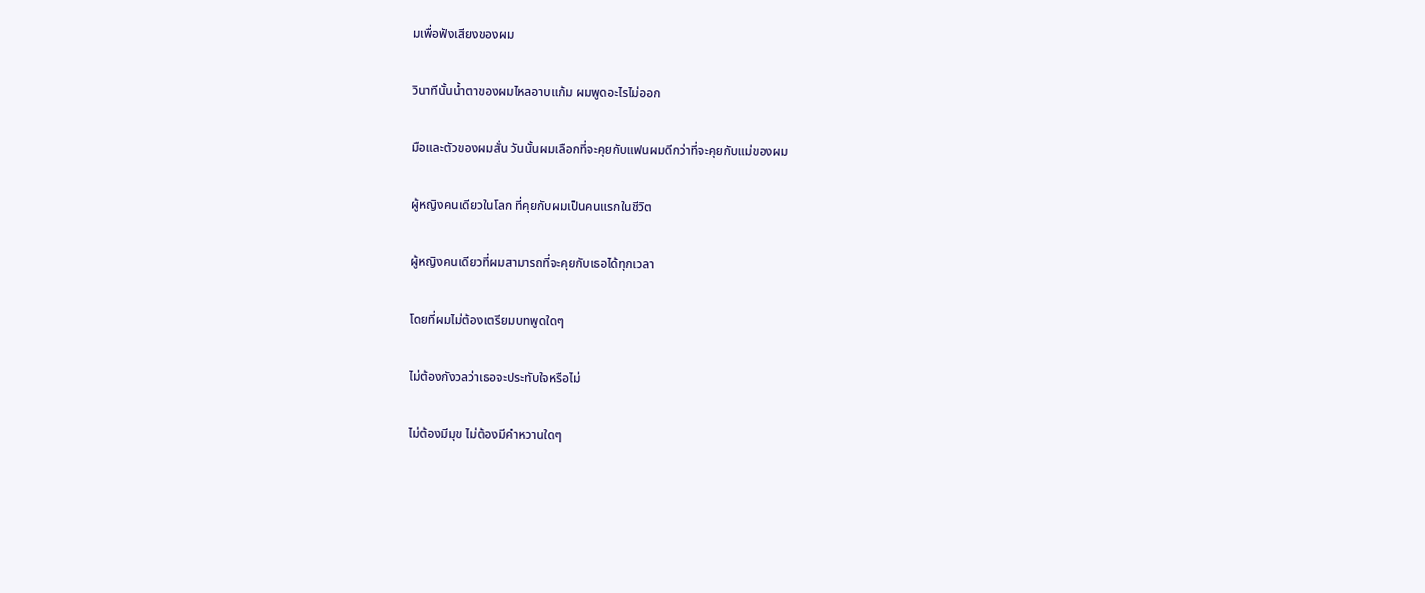มเพื่อฟังเสียงของผม

วินาทีนั้นน้ำตาของผมไหลอาบแก้ม ผมพูดอะไรไม่ออก

มือและตัวของผมสั่น วันนั้นผมเลือกที่จะคุยกับแฟนผมดีกว่าที่จะคุยกับแม่ของผม

ผู้หญิงคนเดียวในโลก ที่คุยกับผมเป็นคนแรกในชีวิต

ผู้หญิงคนเดียวที่ผมสามารถที่จะคุยกับเธอได้ทุกเวลา

โดยที่ผมไม่ต้องเตรียมบทพูดใดๆ

ไม่ต้องกังวลว่าเธอจะประทับใจหรือไม่

ไม่ต้องมีมุข ไม่ต้องมีคำหวานใดๆ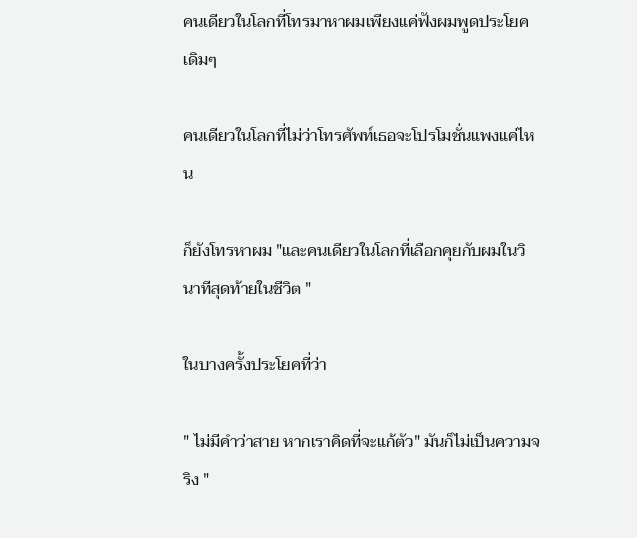คนเดียวในโลกที่โทรมาหาผมเพียงแค่ฟังผมพูดประโยคเดิมๆ

คนเดียวในโลกที่ไม่ว่าโทรศัพท์เธอจะโปรโมชั่นแพงแค่ไหน

ก็ยังโทรหาผม "และคนเดียวในโลกที่เลือกคุยกับผมในวินาทีสุดท้ายในชีวิต "

ในบางครั้งประโยคที่ว่า

" ไม่มีคำว่าสาย หากเราคิดที่จะแก้ตัว" มันก็ไม่เป็นความจริง "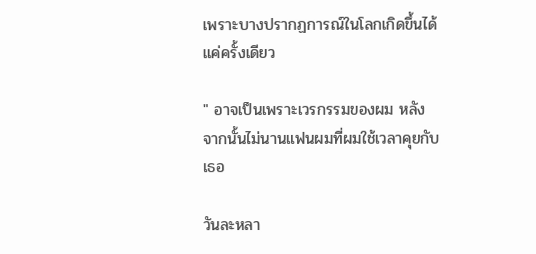เพราะบางปรากฏการณ์ในโลกเกิดขึ้นได้แค่ครั้งเดียว

" อาจเป็นเพราะเวรกรรมของผม หลังจากนั้นไม่นานแฟนผมที่ผมใช้เวลาคุยกับเธอ

วันละหลา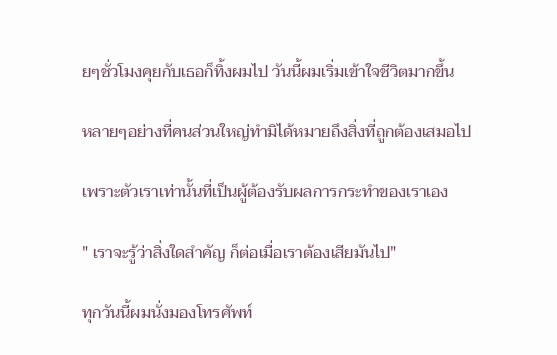ยๆชั่วโมงคุยกับเธอก็ทิ้งผมไป วันนี้ผมเริ่มเข้าใจชีวิตมากขึ้น

หลายๆอย่างที่คนส่วนใหญ่ทำมิได้หมายถึงสิ่งที่ถูกต้องเสมอไป

เพราะตัวเราเท่านั้นที่เป็นผู้ต้องรับผลการกระทำของเราเอง

" เราจะรู้ว่าสิ่งใดสำคัญ ก็ต่อเมื่อเราต้องเสียมันไป"

ทุกวันนี้ผมนั่งมองโทรศัพท์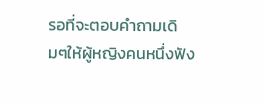รอที่จะตอบคำถามเดิมๆให้ผู้หญิงคนหนึ่งฟัง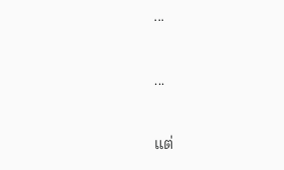...

...

แต่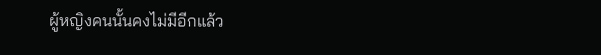ผู้หญิงคนนั้นคงไม่มีอีกแล้ว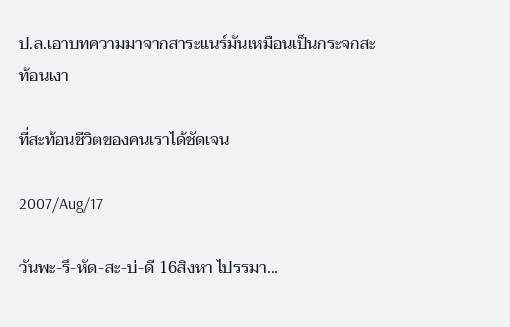ป.ล.เอาบทความมาจากสาระแนร์มันเหมือนเป็นกระจกสะท้อนเงา

ที่สะท้อนชีวิตของคนเราได้ชัดเจน

2007/Aug/17

วันพะ-รึ-หัด-สะ-บ่-ดี 16สิงหา ไปรรมา...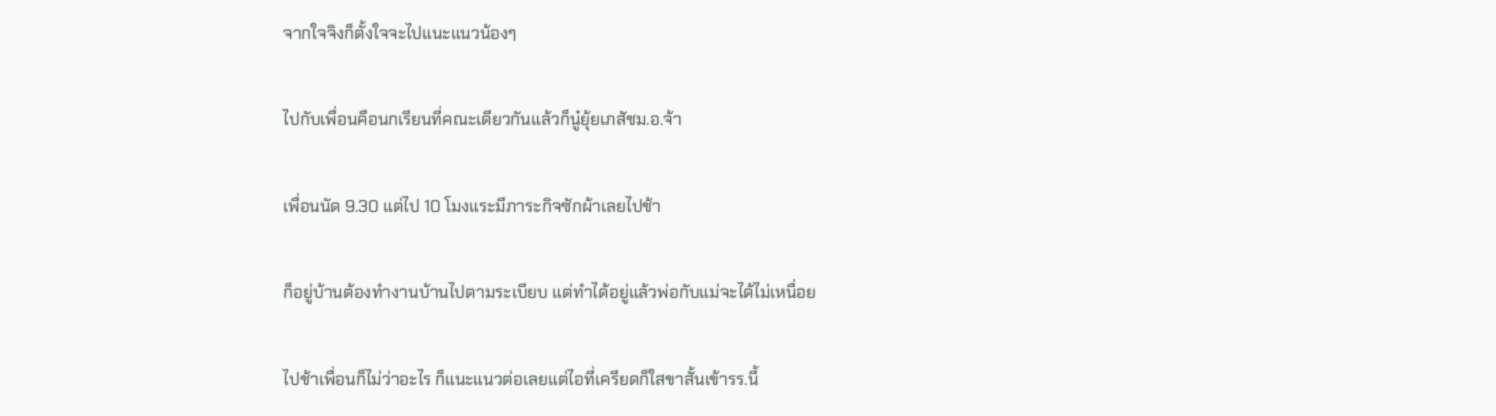จากใจจิงก็ตั้งใจจะไปแนะแนวน้องๆ

ไปกับเพื่อนคือนกเรียนที่คณะเดียวกันแล้วก็นู๋ยุ้ยเภสัชม.อ.จ้า

เพื่อนนัด 9.30 แต่ไป 10 โมงแระมีภาระกิจซักผ้าเลยไปช้า

ก็อยู่บ้านต้องทำงานบ้านไปตามระเบียบ แต่ทำได้อยู่แล้วพ่อกับแม่จะได้ไม่เหนื่อย

ไปช้าเพื่อนก็ไม่ว่าอะไร ก็แนะแนวต่อเลยแต่ไอที่เครียดก็ใสขาสั้นเข้ารร.นี้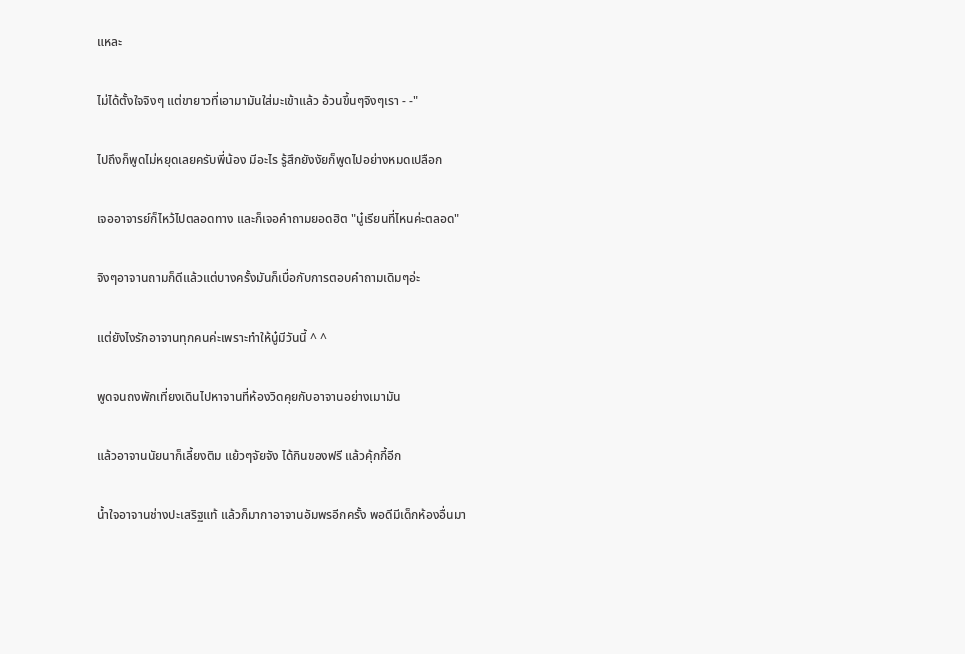แหละ

ไม่ได้ตั้งใจจิงๆ แต่ขายาวที่เอามามันใส่มะเข้าแล้ว อ้วนขึ้นๆจิงๆเรา - -"

ไปถึงก็พูดไม่หยุดเลยครับพี่น้อง มีอะไร รู้สึกยังงัยก็พูดไปอย่างหมดเปลือก

เจออาจารย์ก็ไหว้ไปตลอดทาง และก็เจอคำถามยอดฮิต "นู๋เรียนที่ไหนค่ะตลอด"

จิงๆอาจานถามก็ดีแล้วแต่บางครั้งมันก็เบื่อกับการตอบคำถามเดิมๆอ่ะ

แต่ยังไงรักอาจานทุกคนค่ะเพราะทำให้นู๋มีวันนี้ ^ ^

พูดจนถงพักเที่ยงเดินไปหาจานที่ห้องวิดคุยกับอาจานอย่างเมามัน

แล้วอาจานนัยนาก็เลี้ยงติม แย้วๆจัยจัง ได้กินของฟรี แล้วคุ้กกี้อีก

น้ำใจอาจานช่างปะเสริฐแท้ แล้วก็มากาอาจานอัมพรอีกครั้ง พอดีมีเด็กห้องอื่นมา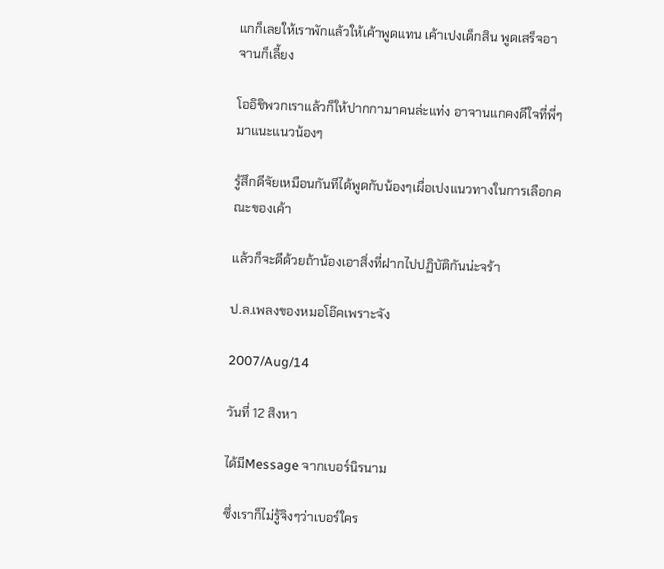แกก็เลยให้เราพักแล้วให้เค้าพูดแทน เค้าเปงเด็กสิน พูดเสร็จอาจานก็เลี้ยง

โออิชิพวกเราแล้วก็ให้ปากกามาคนล่ะแท่ง อาจานแกคงดีใจที่พี่ๆมาแนะแนวน้องๆ

รู้สึกดีจัยเหมือนกันทีได้พูดกับน้องๆเผื่อเปงแนวทางในการเลือกคณะของเค้า

แล้วก็จะดีด้วยถ้าน้องเอาสิ่งที่ฝากไปปฏิบัติกันน่ะจร้า

ป.ล.เพลงของหมอโอ๊คเพราะจัง

2007/Aug/14

วันที่ 12 สิงหา

ได้มีMessage จากเบอร์นิรนาม

ซึ่งเราก็ไม่รู้จิงๆว่าเบอร์ใคร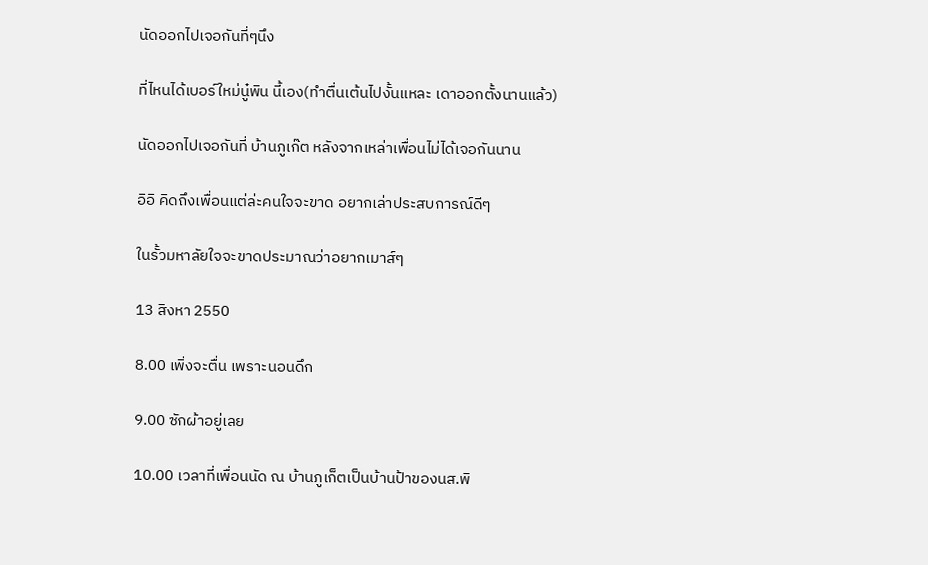นัดออกไปเจอกันที่ๆนึง

ที่ไหนได้เบอร์ใหม่นู๋พิน นี้เอง(ทำตื่นเต้นไปงั้นแหละ เดาออกตั้งนานแล้ว)

นัดออกไปเจอกันที่ บ้านภูเก๊ต หลังจากเหล่าเพื่อนไม่ได้เจอกันนาน

อิอิ คิดถึงเพื่อนแต่ล่ะคนใจจะขาด อยากเล่าประสบการณ์ดีๆ

ในรั้วมหาลัยใจจะขาดประมาณว่าอยากเมาส์ๆ

13 สิงหา 2550

8.00 เพิ่งจะตื่น เพราะนอนดึก

9.00 ซักผ้าอยู่เลย

10.00 เวลาที่เพื่อนนัด ณ บ้านภูเก็ตเป็นบ้านป้าของนส.พิ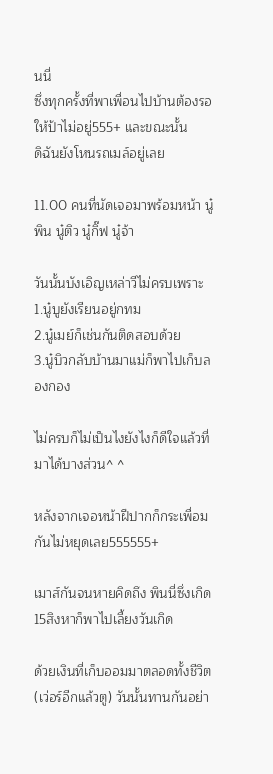นนี่
ซึ่งทุกครั้งที่พาเพื่อนไปบ้านต้องรอให้ป้าไม่อยู่555+ และขณะนั้น
ดิฉันยังโหนรถเมล์อยู่เลย

11.00 คนที่นัดเจอมาพร้อมหน้า นู๋พิน นู๋ติว นู๋กิ๊ฟ นู๋จ้า

วันนั้นบังเอิญเหล่าวีไม่ครบเพราะ
1.นู๋บูยังเรียนอยู่กทม
2.นู๋เมย์ก็เช่นกันติดสอบด้วย
3.นู๋บิวกลับบ้านมาแม่ก็พาไปเก็บลองกอง

ไม่ครบก็ไม่เป็นไงยังไงก็ดีใจแล้วที่มาได้บางส่วน^ ^

หลังจากเจอหน้าฝีปากก็กระเพื่อมกันไม่หยุดเลย555555+

เมาส์กันจนหายคิดถึง พินนี่ซึ่งเกิด 15สิงหาก็พาไปเลี้ยงวันเกิด

ด้วยเงินที่เก็บออมมาตลอดทั้งชีวิต(เว่อร์อีกแล้วตู) วันนั้นทานกันอย่า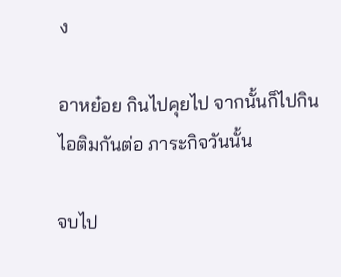ง

อาหย๋อย กินไปคุยไป จากนั้นก็ไปกินไอติมกันต่อ ภาระกิจวันนั้น

จบไป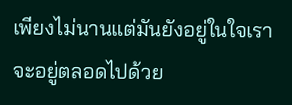เพียงไม่นานแต่มันยังอยู่ในใจเรา จะอยู่ตลอดไปด้วย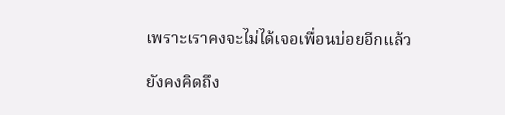เพราะเราคงจะไม่ได้เจอเพื่อนบ่อยอีกแล้ว

ยังคงคิดถึง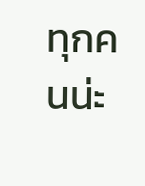ทุกคนน่ะ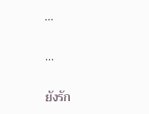...

...

ยังรัก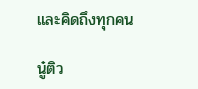และคิดถึงทุกคน

นู๋ติว